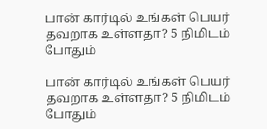பான் கார்டில் உங்கள் பெயர் தவறாக உள்ளதா? 5 நிமிடம் போதும்

பான் கார்டில் உங்கள் பெயர் தவறாக உள்ளதா? 5 நிமிடம் போதும்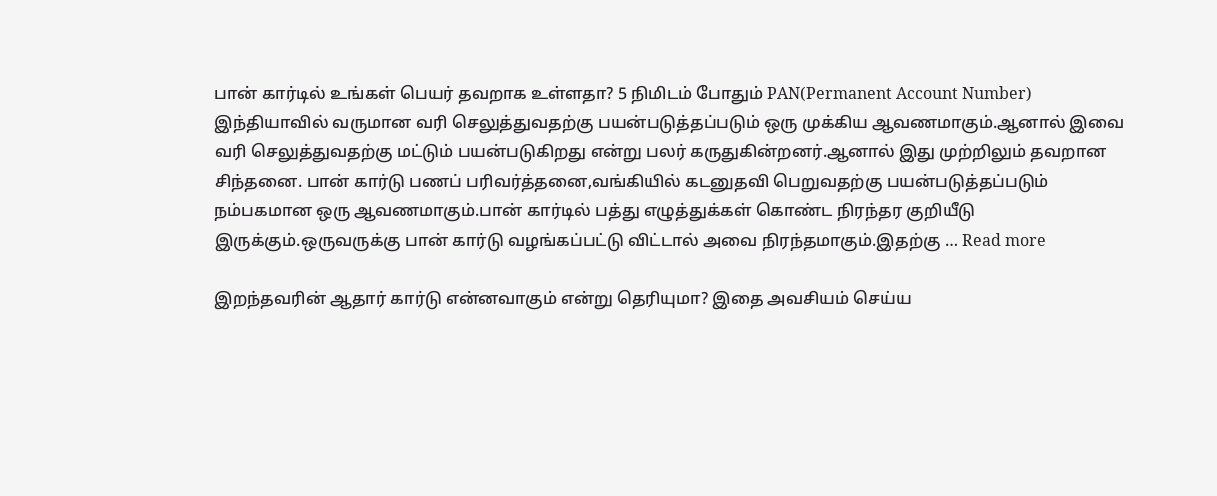பான் கார்டில் உங்கள் பெயர் தவறாக உள்ளதா? 5 நிமிடம் போதும் PAN(Permanent Account Number) இந்தியாவில் வருமான வரி செலுத்துவதற்கு பயன்படுத்தப்படும் ஒரு முக்கிய ஆவணமாகும்.ஆனால் இவை வரி செலுத்துவதற்கு மட்டும் பயன்படுகிறது என்று பலர் கருதுகின்றனர்.ஆனால் இது முற்றிலும் தவறான சிந்தனை. பான் கார்டு பணப் பரிவர்த்தனை,வங்கியில் கடனுதவி பெறுவதற்கு பயன்படுத்தப்படும் நம்பகமான ஒரு ஆவணமாகும்.பான் கார்டில் பத்து எழுத்துக்கள் கொண்ட நிரந்தர குறியீடு இருக்கும்.ஒருவருக்கு பான் கார்டு வழங்கப்பட்டு விட்டால் அவை நிரந்தமாகும்.இதற்கு … Read more

இறந்தவரின் ஆதார் கார்டு என்னவாகும் என்று தெரியுமா? இதை அவசியம் செய்ய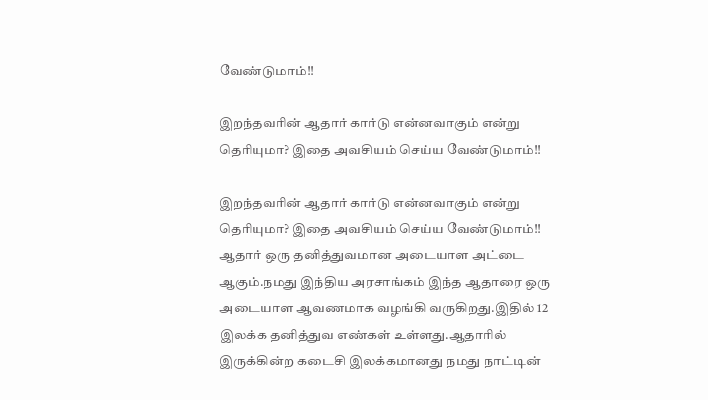வேண்டுமாம்!!

இறந்தவரின் ஆதார் கார்டு என்னவாகும் என்று தெரியுமா? இதை அவசியம் செய்ய வேண்டுமாம்!!

இறந்தவரின் ஆதார் கார்டு என்னவாகும் என்று தெரியுமா? இதை அவசியம் செய்ய வேண்டுமாம்!! ஆதார் ஒரு தனித்துவமான அடையாள அட்டை ஆகும்.நமது இந்திய அரசாங்கம் இந்த ஆதாரை ஒரு அடையாள ஆவணமாக வழங்கி வருகிறது.இதில் 12 இலக்க தனித்துவ எண்கள் உள்ளது.ஆதாரில் இருக்கின்ற கடைசி இலக்கமானது நமது நாட்டின்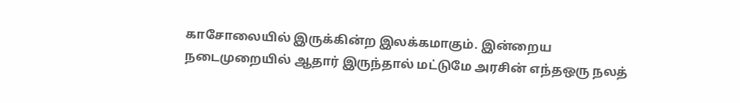காசோலையில் இருக்கின்ற இலக்கமாகும். இன்றைய நடைமுறையில் ஆதார் இருந்தால் மட்டுமே அரசின் எந்தஒரு நலத்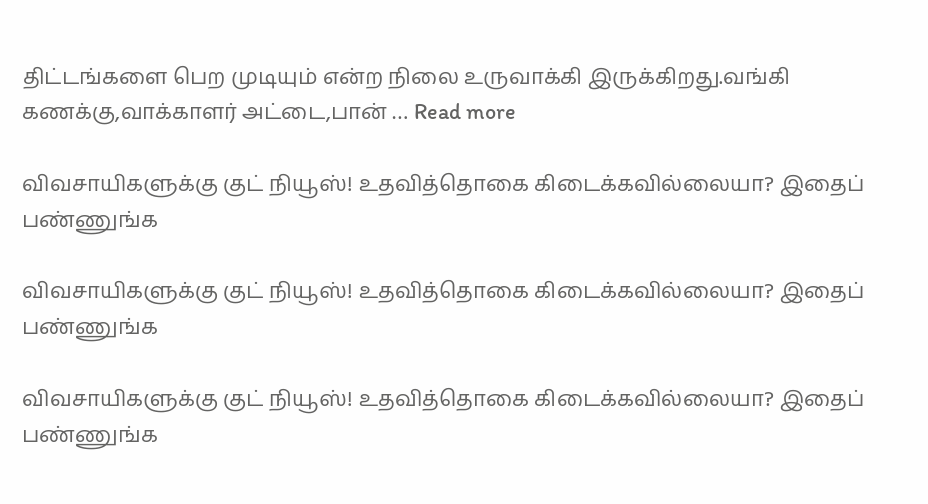திட்டங்களை பெற முடியும் என்ற நிலை உருவாக்கி இருக்கிறது.வங்கி கணக்கு,வாக்காளர் அட்டை,பான் … Read more

விவசாயிகளுக்கு குட் நியூஸ்! உதவித்தொகை கிடைக்கவில்லையா? இதைப் பண்ணுங்க

விவசாயிகளுக்கு குட் நியூஸ்! உதவித்தொகை கிடைக்கவில்லையா? இதைப் பண்ணுங்க

விவசாயிகளுக்கு குட் நியூஸ்! உதவித்தொகை கிடைக்கவில்லையா? இதைப் பண்ணுங்க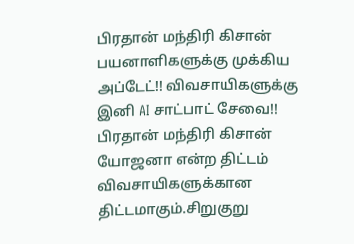பிரதான் மந்திரி கிசான் பயனாளிகளுக்கு முக்கிய அப்டேட்!! விவசாயிகளுக்கு இனி AI சாட்பாட் சேவை!! பிரதான் மந்திரி கிசான் யோஜனா என்ற திட்டம் விவசாயிகளுக்கான திட்டமாகும்.சிறுகுறு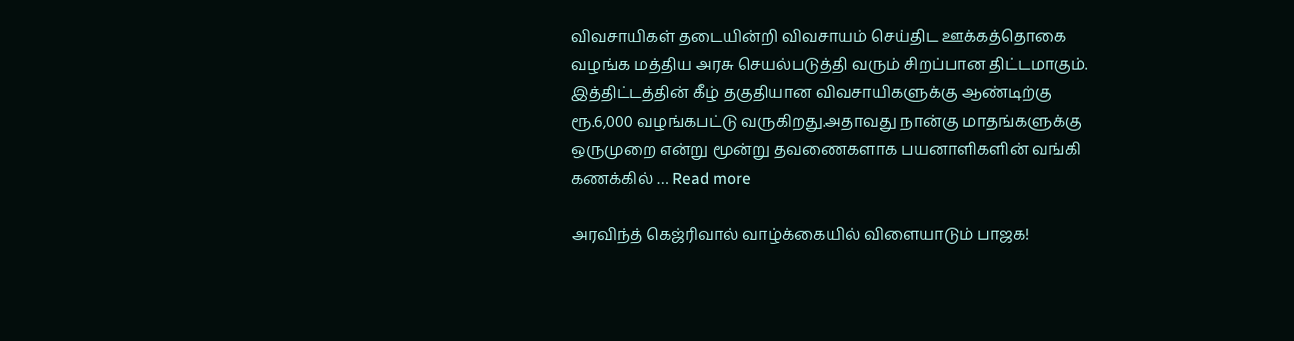விவசாயிகள் தடையின்றி விவசாயம் செய்திட ஊக்கத்தொகை வழங்க மத்திய அரசு செயல்படுத்தி வரும் சிறப்பான திட்டமாகும். இத்திட்டத்தின் கீழ் தகுதியான விவசாயிகளுக்கு ஆண்டிற்கு ரூ.6,000 வழங்கபட்டு வருகிறது.அதாவது நான்கு மாதங்களுக்கு ஒருமுறை என்று மூன்று தவணைகளாக பயனாளிகளின் வங்கி கணக்கில் … Read more

அரவிந்த் கெஜ்ரிவால் வாழ்க்கையில் விளையாடும் பாஜக!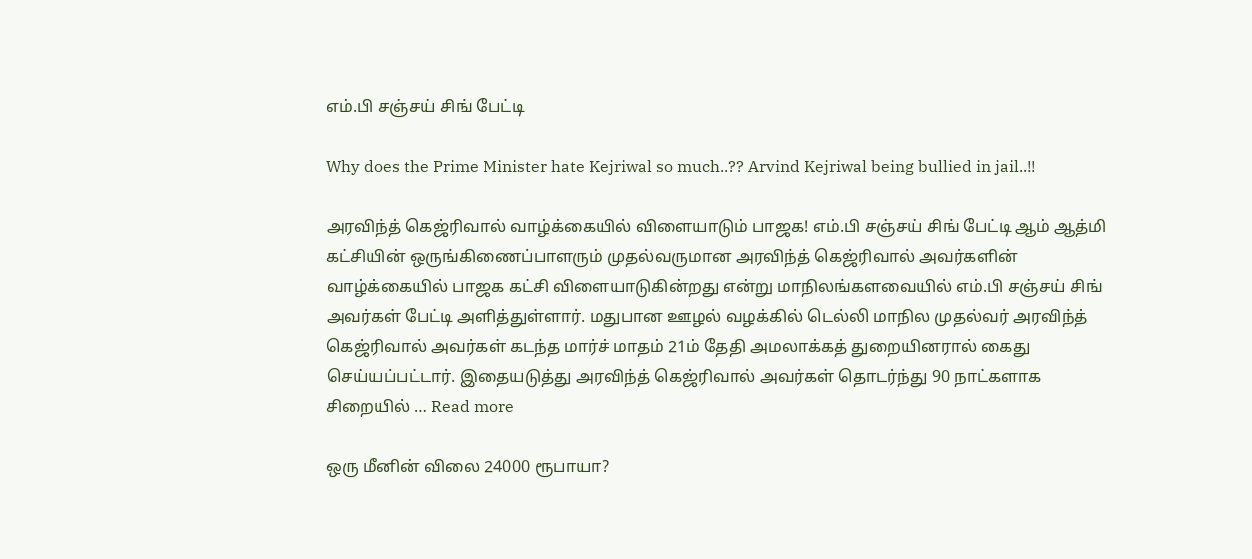எம்.பி சஞ்சய் சிங் பேட்டி

Why does the Prime Minister hate Kejriwal so much..?? Arvind Kejriwal being bullied in jail..!!

அரவிந்த் கெஜ்ரிவால் வாழ்க்கையில் விளையாடும் பாஜக! எம்.பி சஞ்சய் சிங் பேட்டி ஆம் ஆத்மி கட்சியின் ஒருங்கிணைப்பாளரும் முதல்வருமான அரவிந்த் கெஜ்ரிவால் அவர்களின் வாழ்க்கையில் பாஜக கட்சி விளையாடுகின்றது என்று மாநிலங்களவையில் எம்.பி சஞ்சய் சிங் அவர்கள் பேட்டி அளித்துள்ளார். மதுபான ஊழல் வழக்கில் டெல்லி மாநில முதல்வர் அரவிந்த் கெஜ்ரிவால் அவர்கள் கடந்த மார்ச் மாதம் 21ம் தேதி அமலாக்கத் துறையினரால் கைது செய்யப்பட்டார். இதையடுத்து அரவிந்த் கெஜ்ரிவால் அவர்கள் தொடர்ந்து 90 நாட்களாக சிறையில் … Read more

ஒரு மீனின் விலை 24000 ரூபாயா?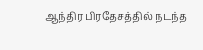ஆந்திர பிரதேசத்தில் நடந்த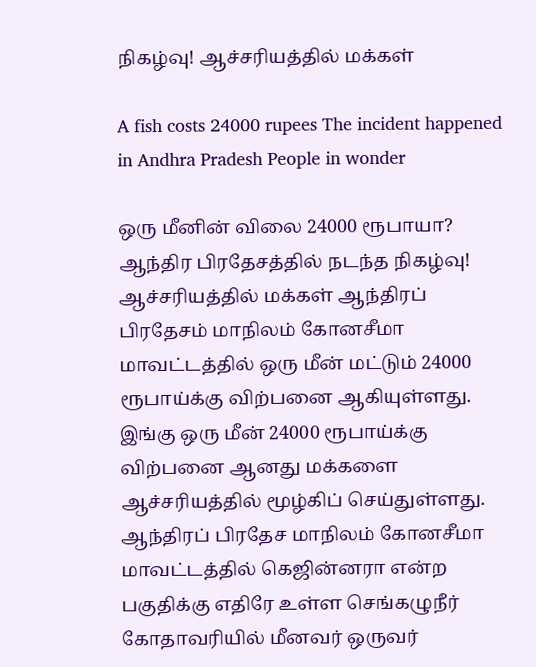நிகழ்வு! ஆச்சரியத்தில் மக்கள்

A fish costs 24000 rupees The incident happened in Andhra Pradesh People in wonder

ஒரு மீனின் விலை 24000 ரூபாயா? ஆந்திர பிரதேசத்தில் நடந்த நிகழ்வு! ஆச்சரியத்தில் மக்கள் ஆந்திரப் பிரதேசம் மாநிலம் கோனசீமா மாவட்டத்தில் ஒரு மீன் மட்டும் 24000 ரூபாய்க்கு விற்பனை ஆகியுள்ளது. இங்கு ஒரு மீன் 24000 ரூபாய்க்கு விற்பனை ஆனது மக்களை ஆச்சரியத்தில் மூழ்கிப் செய்துள்ளது. ஆந்திரப் பிரதேச மாநிலம் கோனசீமா மாவட்டத்தில் கெஜின்னரா என்ற பகுதிக்கு எதிரே உள்ள செங்கழுநீர் கோதாவரியில் மீனவர் ஒருவர்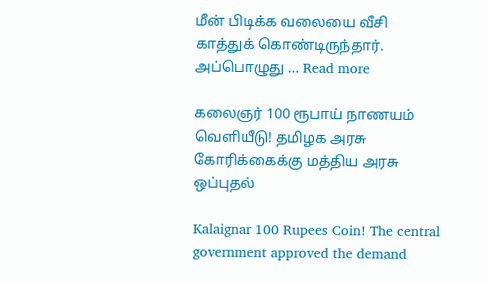மீன் பிடிக்க வலையை வீசி காத்துக் கொண்டிருந்தார். அப்பொழுது … Read more

கலைஞர் 100 ரூபாய் நாணயம் வெளியீடு! தமிழக அரசு கோரிக்கைக்கு மத்திய அரசு ஒப்புதல்

Kalaignar 100 Rupees Coin! The central government approved the demand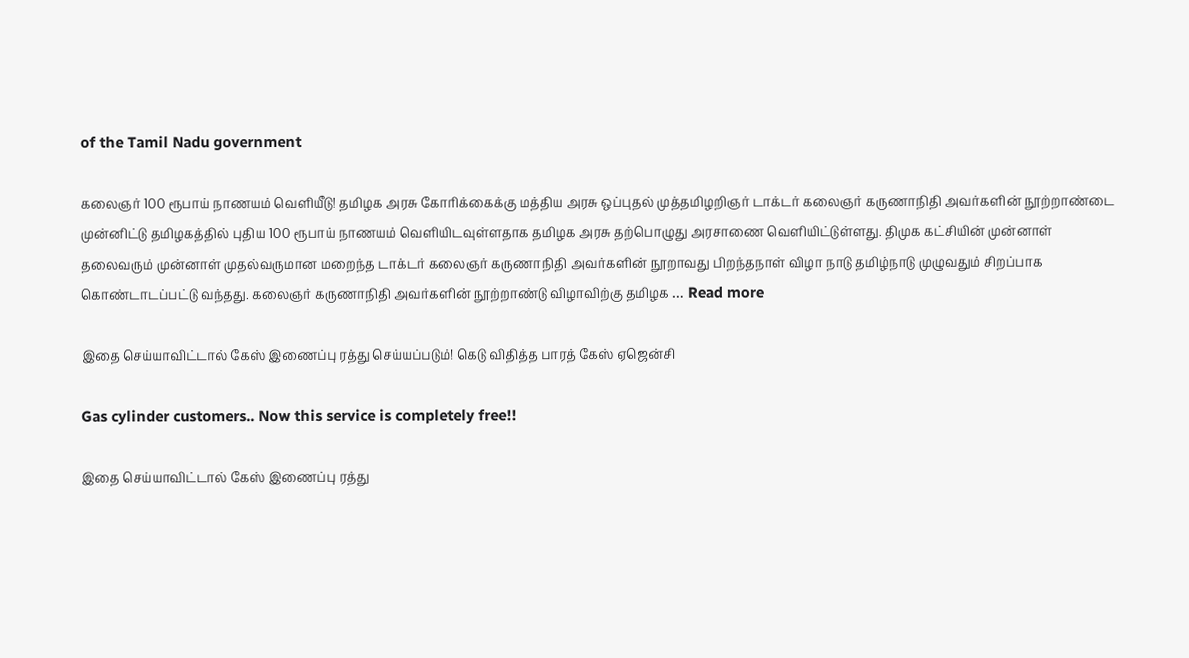of the Tamil Nadu government

கலைஞர் 100 ரூபாய் நாணயம் வெளியீடு! தமிழக அரசு கோரிக்கைக்கு மத்திய அரசு ஒப்புதல் முத்தமிழறிஞர் டாக்டர் கலைஞர் கருணாநிதி அவர்களின் நூற்றாண்டை முன்னிட்டு தமிழகத்தில் புதிய 100 ரூபாய் நாணயம் வெளியிடவுள்ளதாக தமிழக அரசு தற்பொழுது அரசாணை வெளியிட்டுள்ளது. திமுக கட்சியின் முன்னாள் தலைவரும் முன்னாள் முதல்வருமான மறைந்த டாக்டர் கலைஞர் கருணாநிதி அவர்களின் நூறாவது பிறந்தநாள் விழா நாடு தமிழ்நாடு முழுவதும் சிறப்பாக கொண்டாடப்பட்டு வந்தது. கலைஞர் கருணாநிதி அவர்களின் நூற்றாண்டு விழாவிற்கு தமிழக … Read more

இதை செய்யாவிட்டால் கேஸ் இணைப்பு ரத்து செய்யப்படும்! கெடு விதித்த பாரத் கேஸ் ஏஜென்சி

Gas cylinder customers.. Now this service is completely free!!

இதை செய்யாவிட்டால் கேஸ் இணைப்பு ரத்து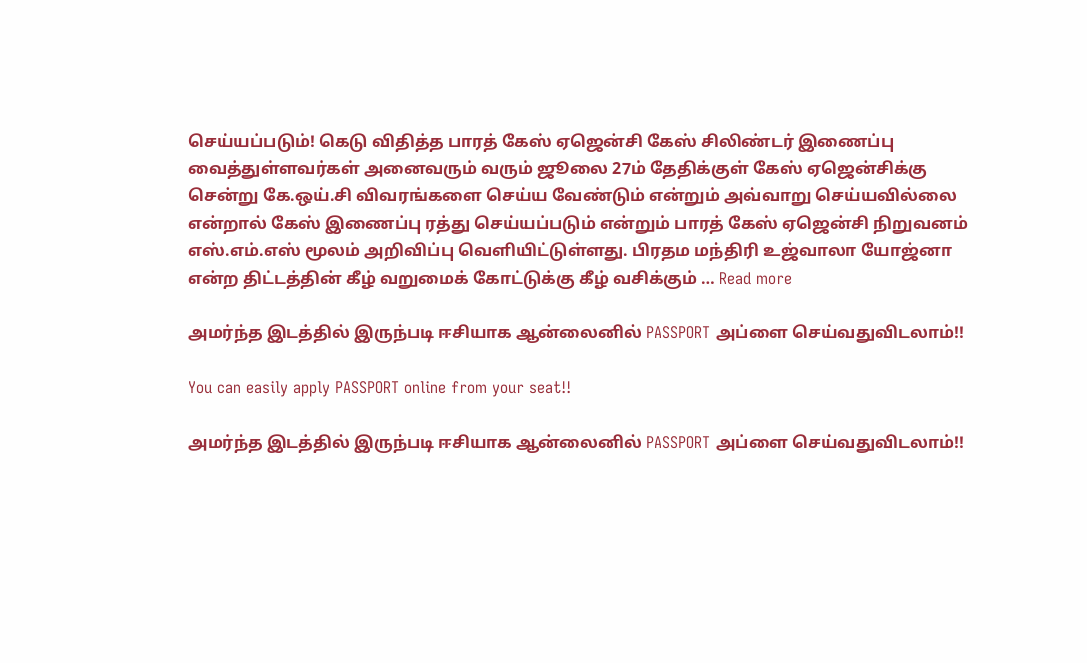செய்யப்படும்! கெடு விதித்த பாரத் கேஸ் ஏஜென்சி கேஸ் சிலிண்டர் இணைப்பு வைத்துள்ளவர்கள் அனைவரும் வரும் ஜூலை 27ம் தேதிக்குள் கேஸ் ஏஜென்சிக்கு சென்று கே.ஒய்.சி விவரங்களை செய்ய வேண்டும் என்றும் அவ்வாறு செய்யவில்லை என்றால் கேஸ் இணைப்பு ரத்து செய்யப்படும் என்றும் பாரத் கேஸ் ஏஜென்சி நிறுவனம் எஸ்.எம்.எஸ் மூலம் அறிவிப்பு வெளியிட்டுள்ளது. பிரதம மந்திரி உஜ்வாலா யோஜ்னா என்ற திட்டத்தின் கீழ் வறுமைக் கோட்டுக்கு கீழ் வசிக்கும் … Read more

அமர்ந்த இடத்தில் இருந்படி ஈசியாக ஆன்லைனில் PASSPORT அப்ளை செய்வதுவிடலாம்!!

You can easily apply PASSPORT online from your seat!!

அமர்ந்த இடத்தில் இருந்படி ஈசியாக ஆன்லைனில் PASSPORT அப்ளை செய்வதுவிடலாம்!!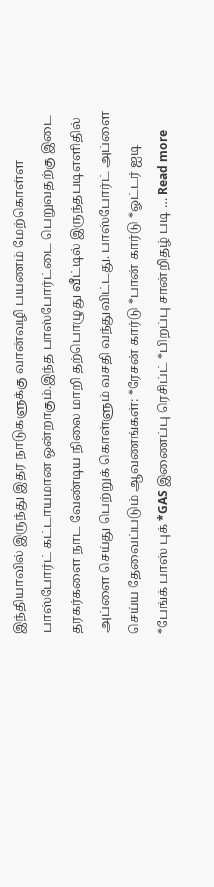இந்தியாவில் இருந்து இதர நாடுகளுக்கு வான்வழி பயணம் மேற்கொள்ள பாஸ்போர்ட் கட்டாயமான ஒன்றாகும்.இந்த பாஸ்போர்ட்டை பெறுவதற்கு இடை தரகர்களை நாட வேண்டிய நிலை மாறி தற்பொழுது வீட்டில் இருந்தபடிஎளிதில் அப்ளை செய்து பெற்றுக் கொள்ளும் வசதி வந்துவிட்டது. பாஸ்போர்ட் அப்ளை செய்ய தேவைப்படும் ஆவணங்கள்: *ரேசன் கார்டு *பான் கார்டு *ஓட்டர் ஐடி *பேங்க் பாஸ் புக் *GAS இணைப்பு ரெசிப்ட் *பிறப்பு சான்றிதழ் படி … Read more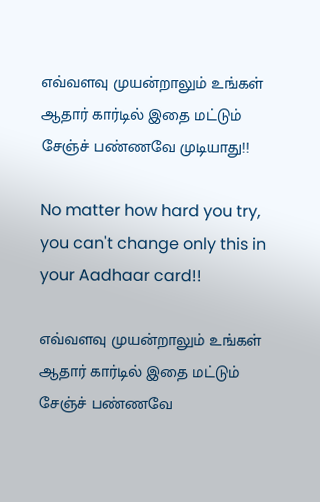எவ்வளவு முயன்றாலும் உங்கள் ஆதார் கார்டில் இதை மட்டும் சேஞ்ச் பண்ணவே முடியாது!!

No matter how hard you try, you can't change only this in your Aadhaar card!!

எவ்வளவு முயன்றாலும் உங்கள் ஆதார் கார்டில் இதை மட்டும் சேஞ்ச் பண்ணவே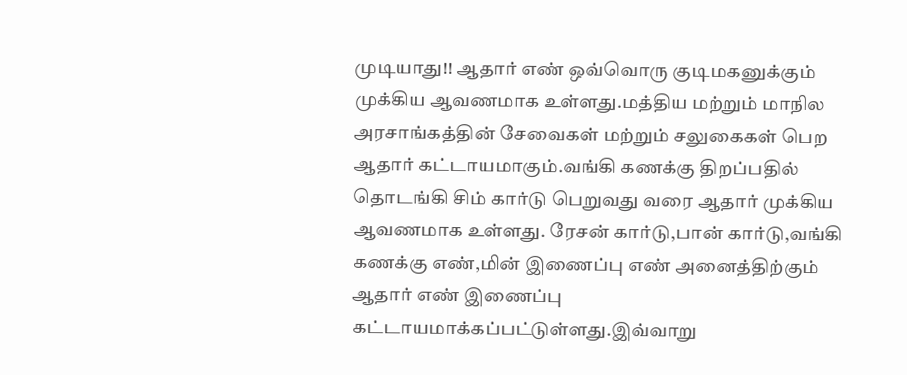முடியாது!! ஆதார் எண் ஒவ்வொரு குடிமகனுக்கும் முக்கிய ஆவணமாக உள்ளது.மத்திய மற்றும் மாநில அரசாங்கத்தின் சேவைகள் மற்றும் சலுகைகள் பெற ஆதார் கட்டாயமாகும்.வங்கி கணக்கு திறப்பதில் தொடங்கி சிம் கார்டு பெறுவது வரை ஆதார் முக்கிய ஆவணமாக உள்ளது. ரேசன் கார்டு,பான் கார்டு,வங்கி கணக்கு எண்,மின் இணைப்பு எண் அனைத்திற்கும் ஆதார் எண் இணைப்பு கட்டாயமாக்கப்பட்டுள்ளது.இவ்வாறு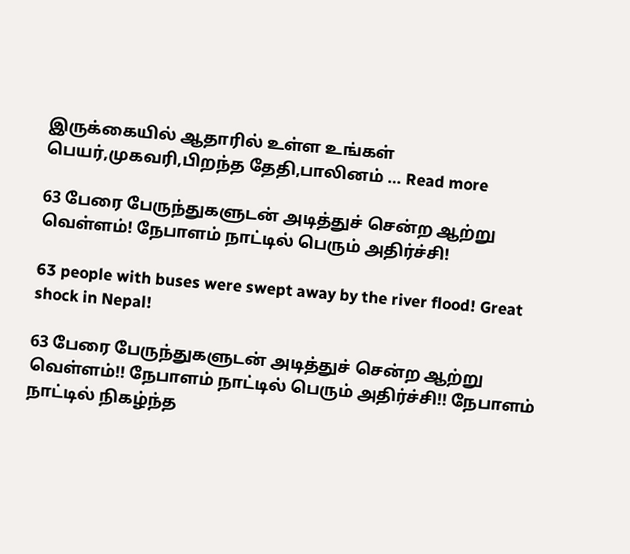இருக்கையில் ஆதாரில் உள்ள உங்கள் பெயர்,முகவரி,பிறந்த தேதி,பாலினம் … Read more

63 பேரை பேருந்துகளுடன் அடித்துச் சென்ற ஆற்று வெள்ளம்! நேபாளம் நாட்டில் பெரும் அதிர்ச்சி!

63 people with buses were swept away by the river flood! Great shock in Nepal!

63 பேரை பேருந்துகளுடன் அடித்துச் சென்ற ஆற்று வெள்ளம்!! நேபாளம் நாட்டில் பெரும் அதிர்ச்சி!! நேபாளம் நாட்டில் நிகழ்ந்த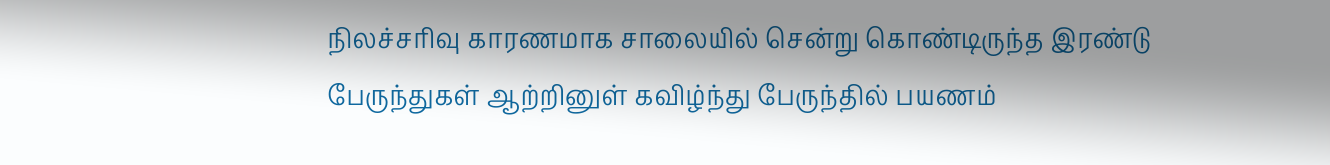நிலச்சரிவு காரணமாக சாலையில் சென்று கொண்டிருந்த இரண்டு பேருந்துகள் ஆற்றினுள் கவிழ்ந்து பேருந்தில் பயணம்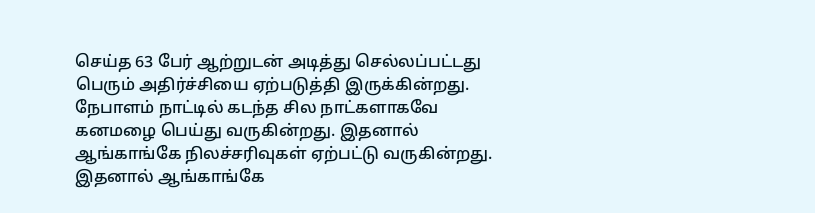செய்த 63 பேர் ஆற்றுடன் அடித்து செல்லப்பட்டது பெரும் அதிர்ச்சியை ஏற்படுத்தி இருக்கின்றது. நேபாளம் நாட்டில் கடந்த சில நாட்களாகவே கனமழை பெய்து வருகின்றது. இதனால் ஆங்காங்கே நிலச்சரிவுகள் ஏற்பட்டு வருகின்றது. இதனால் ஆங்காங்கே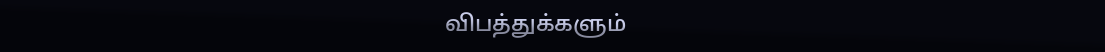விபத்துக்களும்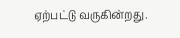ஏற்பட்டு வருகின்றது.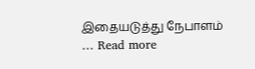இதையடுத்து நேபாளம் … Read more